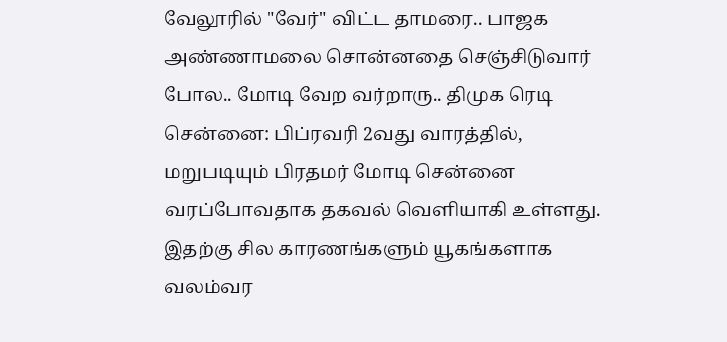வேலூரில் "வேர்" விட்ட தாமரை.. பாஜக அண்ணாமலை சொன்னதை செஞ்சிடுவார் போல.. மோடி வேற வர்றாரு.. திமுக ரெடி
சென்னை: பிப்ரவரி 2வது வாரத்தில், மறுபடியும் பிரதமர் மோடி சென்னை வரப்போவதாக தகவல் வெளியாகி உள்ளது. இதற்கு சில காரணங்களும் யூகங்களாக வலம்வர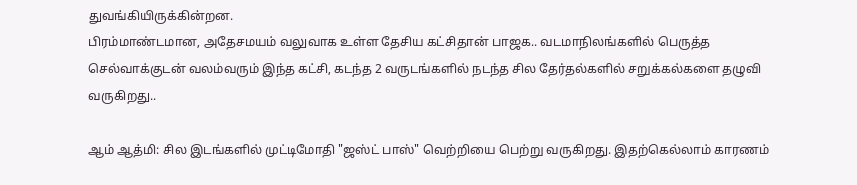துவங்கியிருக்கின்றன.
பிரம்மாண்டமான, அதேசமயம் வலுவாக உள்ள தேசிய கட்சிதான் பாஜக.. வடமாநிலங்களில் பெருத்த செல்வாக்குடன் வலம்வரும் இந்த கட்சி, கடந்த 2 வருடங்களில் நடந்த சில தேர்தல்களில் சறுக்கல்களை தழுவி வருகிறது..

ஆம் ஆத்மி: சில இடங்களில் முட்டிமோதி "ஜஸ்ட் பாஸ்" வெற்றியை பெற்று வருகிறது. இதற்கெல்லாம் காரணம்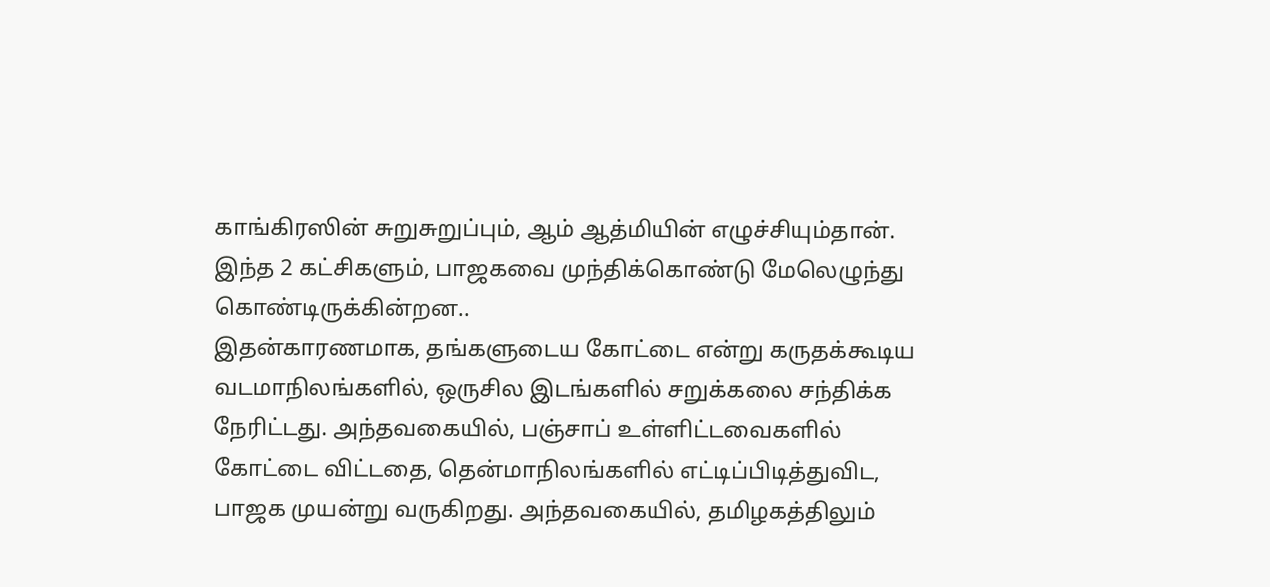காங்கிரஸின் சுறுசுறுப்பும், ஆம் ஆத்மியின் எழுச்சியும்தான். இந்த 2 கட்சிகளும், பாஜகவை முந்திக்கொண்டு மேலெழுந்து கொண்டிருக்கின்றன..
இதன்காரணமாக, தங்களுடைய கோட்டை என்று கருதக்கூடிய வடமாநிலங்களில், ஒருசில இடங்களில் சறுக்கலை சந்திக்க நேரிட்டது. அந்தவகையில், பஞ்சாப் உள்ளிட்டவைகளில் கோட்டை விட்டதை, தென்மாநிலங்களில் எட்டிப்பிடித்துவிட, பாஜக முயன்று வருகிறது. அந்தவகையில், தமிழகத்திலும்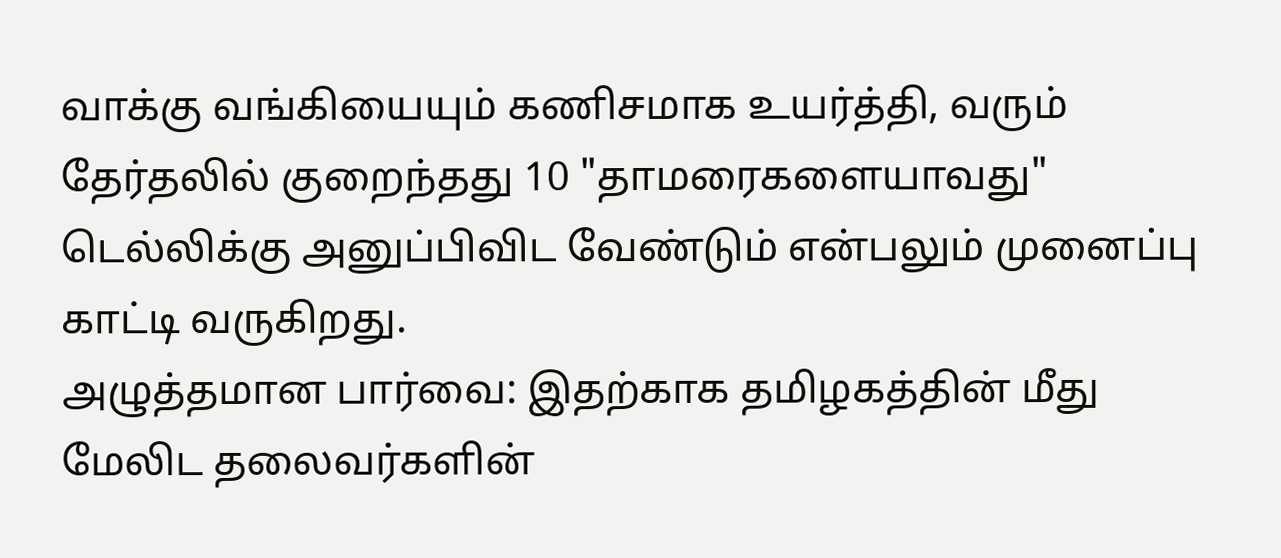வாக்கு வங்கியையும் கணிசமாக உயர்த்தி, வரும் தேர்தலில் குறைந்தது 10 "தாமரைகளையாவது" டெல்லிக்கு அனுப்பிவிட வேண்டும் என்பலும் முனைப்பு காட்டி வருகிறது.
அழுத்தமான பார்வை: இதற்காக தமிழகத்தின் மீது மேலிட தலைவர்களின்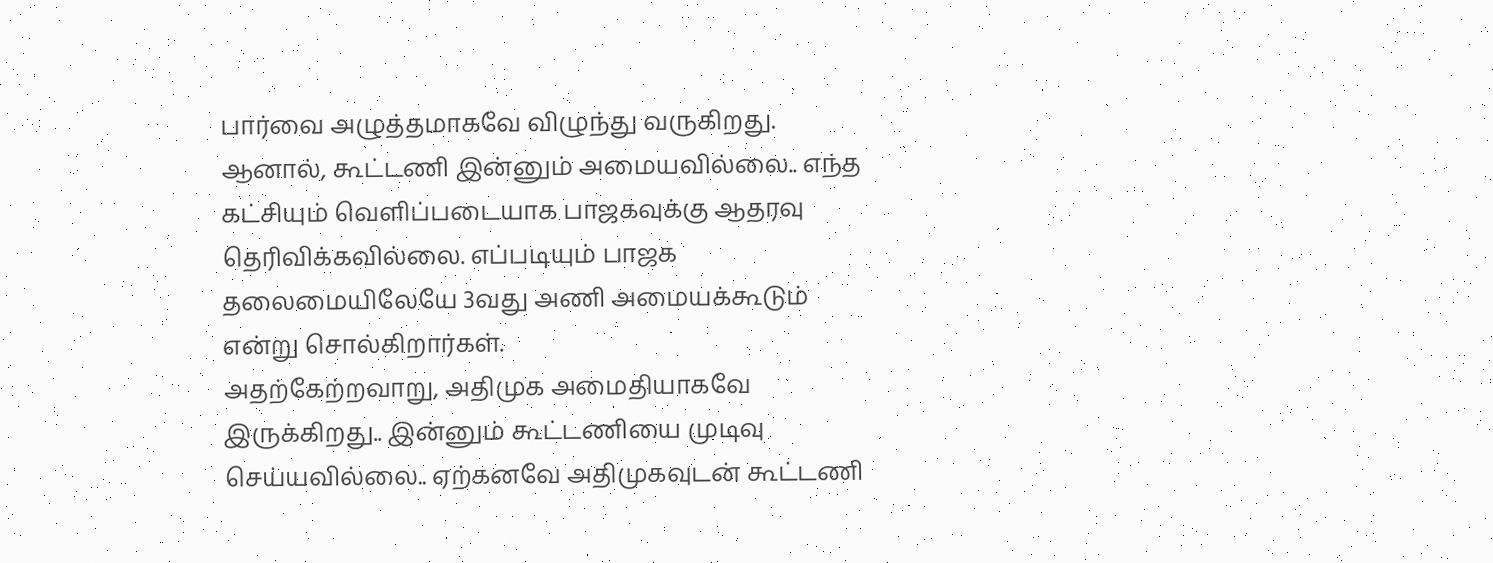பார்வை அழுத்தமாகவே விழுந்து வருகிறது. ஆனால், கூட்டணி இன்னும் அமையவில்லை.. எந்த கட்சியும் வெளிப்படையாக பாஜகவுக்கு ஆதரவு தெரிவிக்கவில்லை. எப்படியும் பாஜக தலைமையிலேயே 3வது அணி அமையக்கூடும் என்று சொல்கிறார்கள்.
அதற்கேற்றவாறு, அதிமுக அமைதியாகவே இருக்கிறது.. இன்னும் கூட்டணியை முடிவு செய்யவில்லை.. ஏற்கனவே அதிமுகவுடன் கூட்டணி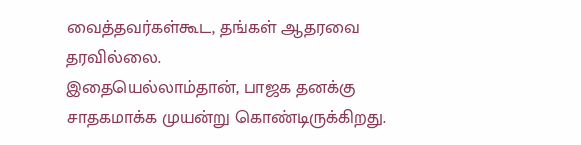வைத்தவர்கள்கூட, தங்கள் ஆதரவை தரவில்லை.
இதையெல்லாம்தான், பாஜக தனக்கு சாதகமாக்க முயன்று கொண்டிருக்கிறது.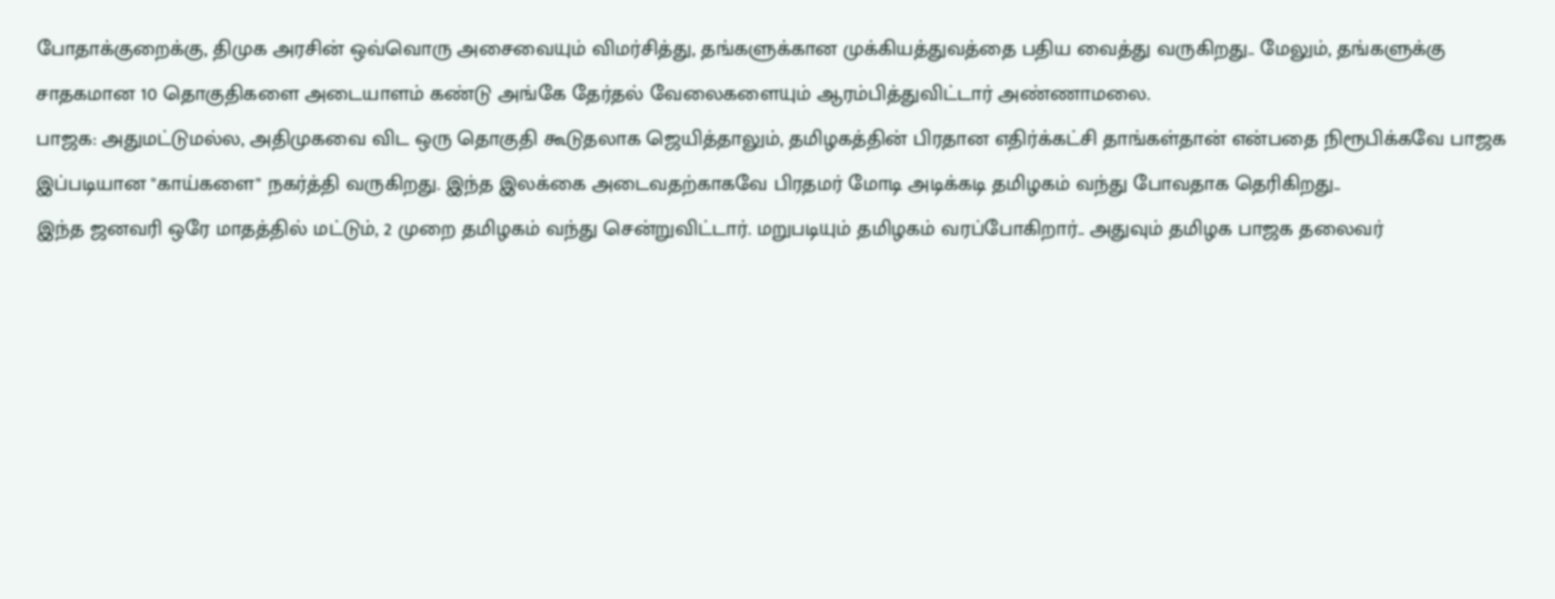போதாக்குறைக்கு, திமுக அரசின் ஒவ்வொரு அசைவையும் விமர்சித்து, தங்களுக்கான முக்கியத்துவத்தை பதிய வைத்து வருகிறது.. மேலும், தங்களுக்கு சாதகமான 10 தொகுதிகளை அடையாளம் கண்டு அங்கே தேர்தல் வேலைகளையும் ஆரம்பித்துவிட்டார் அண்ணாமலை.
பாஜக: அதுமட்டுமல்ல, அதிமுகவை விட ஒரு தொகுதி கூடுதலாக ஜெயித்தாலும், தமிழகத்தின் பிரதான எதிர்க்கட்சி தாங்கள்தான் என்பதை நிரூபிக்கவே பாஜக இப்படியான "காய்களை" நகர்த்தி வருகிறது. இந்த இலக்கை அடைவதற்காகவே பிரதமர் மோடி அடிக்கடி தமிழகம் வந்து போவதாக தெரிகிறது..
இந்த ஜனவரி ஒரே மாதத்தில் மட்டும், 2 முறை தமிழகம் வந்து சென்றுவிட்டார். மறுபடியும் தமிழகம் வரப்போகிறார்.. அதுவும் தமிழக பாஜக தலைவர்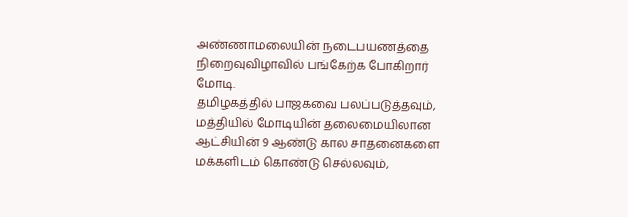அண்ணாமலையின் நடைபயணத்தை நிறைவுவிழாவில் பங்கேற்க போகிறார் மோடி.
தமிழகத்தில் பாஜகவை பலப்படுத்தவும், மத்தியில் மோடியின் தலைமையிலான ஆட்சியின் 9 ஆண்டு கால சாதனைகளை மக்களிடம் கொண்டு செல்லவும்,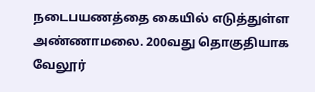நடைபயணத்தை கையில் எடுத்துள்ள அண்ணாமலை. 200வது தொகுதியாக வேலூர்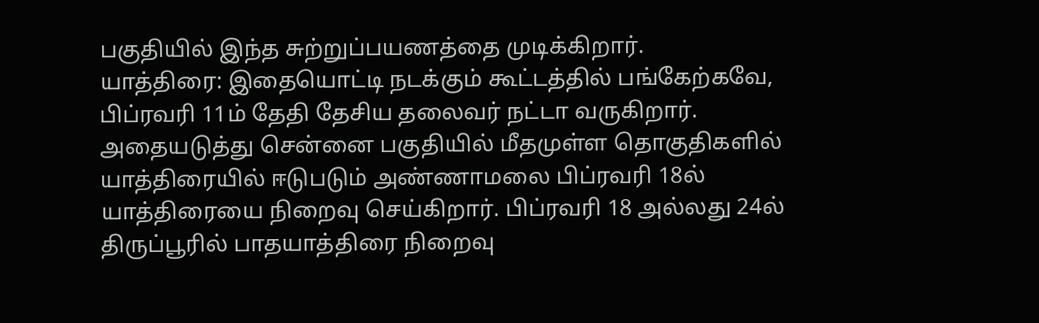பகுதியில் இந்த சுற்றுப்பயணத்தை முடிக்கிறார்.
யாத்திரை: இதையொட்டி நடக்கும் கூட்டத்தில் பங்கேற்கவே, பிப்ரவரி 11ம் தேதி தேசிய தலைவர் நட்டா வருகிறார். அதையடுத்து சென்னை பகுதியில் மீதமுள்ள தொகுதிகளில் யாத்திரையில் ஈடுபடும் அண்ணாமலை பிப்ரவரி 18ல் யாத்திரையை நிறைவு செய்கிறார். பிப்ரவரி 18 அல்லது 24ல் திருப்பூரில் பாதயாத்திரை நிறைவு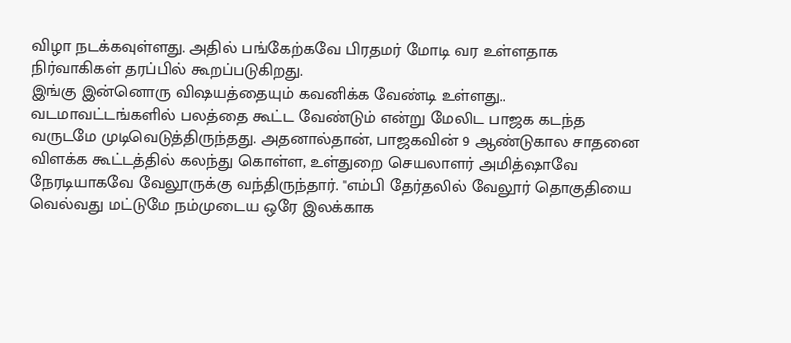விழா நடக்கவுள்ளது. அதில் பங்கேற்கவே பிரதமர் மோடி வர உள்ளதாக நிர்வாகிகள் தரப்பில் கூறப்படுகிறது.
இங்கு இன்னொரு விஷயத்தையும் கவனிக்க வேண்டி உள்ளது.. வடமாவட்டங்களில் பலத்தை கூட்ட வேண்டும் என்று மேலிட பாஜக கடந்த வருடமே முடிவெடுத்திருந்தது. அதனால்தான், பாஜகவின் 9 ஆண்டுகால சாதனை விளக்க கூட்டத்தில் கலந்து கொள்ள, உள்துறை செயலாளர் அமித்ஷாவே நேரடியாகவே வேலூருக்கு வந்திருந்தார். "எம்பி தேர்தலில் வேலூர் தொகுதியை வெல்வது மட்டுமே நம்முடைய ஒரே இலக்காக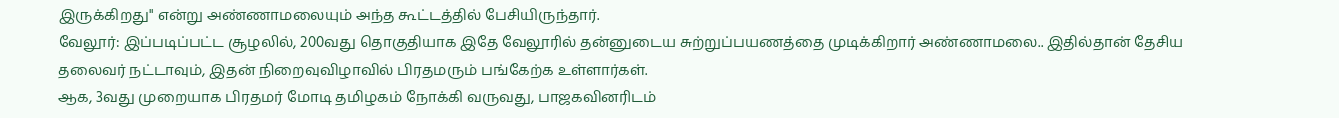இருக்கிறது" என்று அண்ணாமலையும் அந்த கூட்டத்தில் பேசியிருந்தார்.
வேலூர்: இப்படிப்பட்ட சூழலில், 200வது தொகுதியாக இதே வேலூரில் தன்னுடைய சுற்றுப்பயணத்தை முடிக்கிறார் அண்ணாமலை.. இதில்தான் தேசிய தலைவர் நட்டாவும், இதன் நிறைவுவிழாவில் பிரதமரும் பங்கேற்க உள்ளார்கள்.
ஆக, 3வது முறையாக பிரதமர் மோடி தமிழகம் நோக்கி வருவது, பாஜகவினரிடம்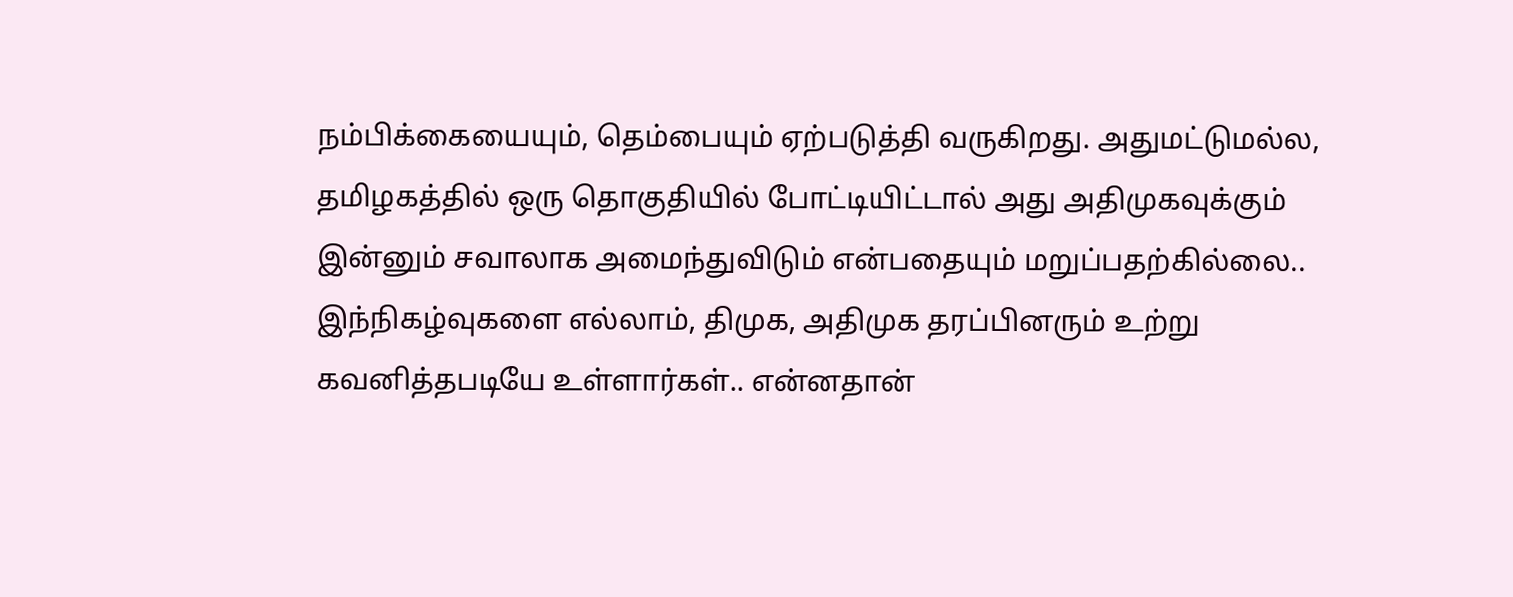நம்பிக்கையையும், தெம்பையும் ஏற்படுத்தி வருகிறது. அதுமட்டுமல்ல, தமிழகத்தில் ஒரு தொகுதியில் போட்டியிட்டால் அது அதிமுகவுக்கும் இன்னும் சவாலாக அமைந்துவிடும் என்பதையும் மறுப்பதற்கில்லை.. இந்நிகழ்வுகளை எல்லாம், திமுக, அதிமுக தரப்பினரும் உற்று கவனித்தபடியே உள்ளார்கள்.. என்னதான்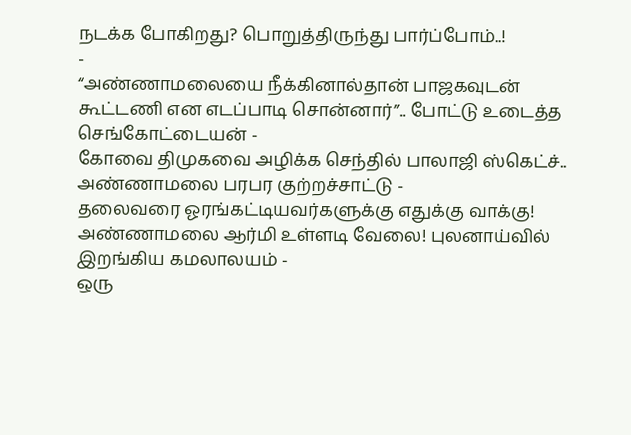நடக்க போகிறது? பொறுத்திருந்து பார்ப்போம்..!
-
“அண்ணாமலையை நீக்கினால்தான் பாஜகவுடன் கூட்டணி என எடப்பாடி சொன்னார்”.. போட்டு உடைத்த செங்கோட்டையன் -
கோவை திமுகவை அழிக்க செந்தில் பாலாஜி ஸ்கெட்ச்.. அண்ணாமலை பரபர குற்றச்சாட்டு -
தலைவரை ஓரங்கட்டியவர்களுக்கு எதுக்கு வாக்கு! அண்ணாமலை ஆர்மி உள்ளடி வேலை! புலனாய்வில் இறங்கிய கமலாலயம் -
ஒரு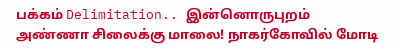பக்கம் Delimitation.. இன்னொருபுறம் அண்ணா சிலைக்கு மாலை! நாகர்கோவில் மோடி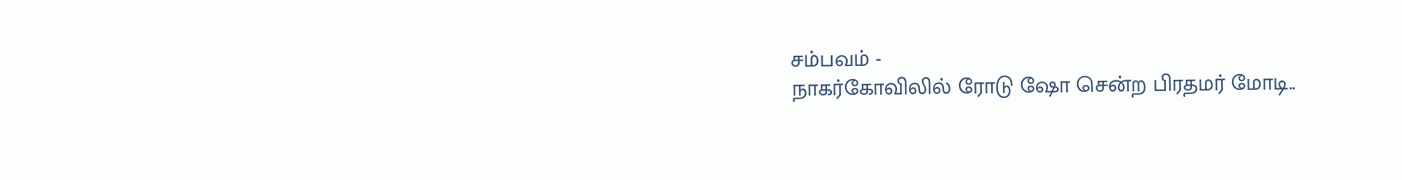சம்பவம் -
நாகர்கோவிலில் ரோடு ஷோ சென்ற பிரதமர் மோடி..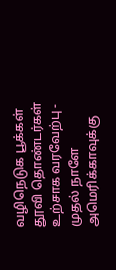வழிநெடுக பூக்கள் தூவி தொண்டர்கள் உற்சாக வரவேற்பு -
முதல் நாளே அமெரிக்காவுக்கு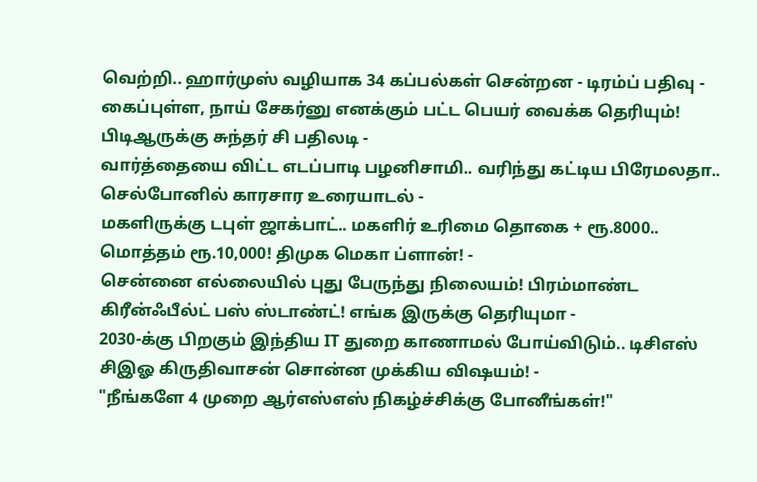வெற்றி.. ஹார்முஸ் வழியாக 34 கப்பல்கள் சென்றன - டிரம்ப் பதிவு -
கைப்புள்ள, நாய் சேகர்னு எனக்கும் பட்ட பெயர் வைக்க தெரியும்! பிடிஆருக்கு சுந்தர் சி பதிலடி -
வார்த்தையை விட்ட எடப்பாடி பழனிசாமி.. வரிந்து கட்டிய பிரேமலதா.. செல்போனில் காரசார உரையாடல் -
மகளிருக்கு டபுள் ஜாக்பாட்.. மகளிர் உரிமை தொகை + ரூ.8000.. மொத்தம் ரூ.10,000! திமுக மெகா ப்ளான்! -
சென்னை எல்லையில் புது பேருந்து நிலையம்! பிரம்மாண்ட கிரீன்ஃபீல்ட் பஸ் ஸ்டாண்ட்! எங்க இருக்கு தெரியுமா -
2030-க்கு பிறகும் இந்திய IT துறை காணாமல் போய்விடும்.. டிசிஎஸ் சிஇஓ கிருதிவாசன் சொன்ன முக்கிய விஷயம்! -
"நீங்களே 4 முறை ஆர்எஸ்எஸ் நிகழ்ச்சிக்கு போனீங்கள்!"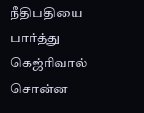நீதிபதியை பார்த்து கெஜ்ரிவால் சொன்ன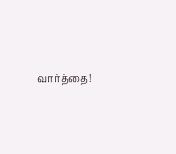வார்த்தை!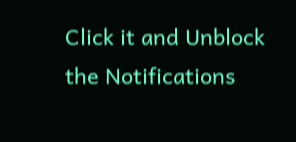Click it and Unblock the Notifications